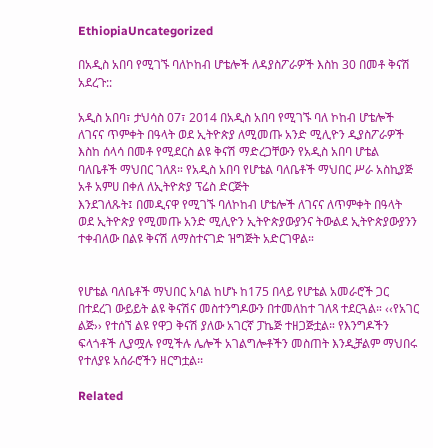EthiopiaUncategorized

በአዲስ አበባ የሚገኙ ባለኮከብ ሆቴሎች ለዳያስፖራዎች እስከ 30 በመቶ ቅናሽ አደረጉ::

አዲስ አበባ፣ ታህሳስ 07፣ 2014 በአዲስ አበባ የሚገኙ ባለ ኮከብ ሆቴሎች ለገናና ጥምቀት በዓላት ወደ ኢትዮጵያ ለሚመጡ አንድ ሚሊዮን ዲያስፖራዎች እስከ ሰላሳ በመቶ የሚደርስ ልዩ ቅናሽ ማድረጋቸውን የአዲስ አበባ ሆቴል ባለቤቶች ማህበር ገለጸ። የአዲስ አበባ የሆቴል ባለቤቶች ማህበር ሥራ አስኪያጅ አቶ አምሀ በቀለ ለኢትዮጵያ ፕሬስ ድርጅት
እንደገለጹት፤ በመዲናዋ የሚገኙ ባለኮከብ ሆቴሎች ለገናና ለጥምቀት በዓላት ወደ ኢትዮጵያ የሚመጡ አንድ ሚሊዮን ኢትዮጵያውያንና ትውልደ ኢትዮጵያውያንን ተቀብለው በልዩ ቅናሽ ለማስተናገድ ዝግጅት አድርገዋል።


የሆቴል ባለቤቶች ማህበር አባል ከሆኑ ከ175 በላይ የሆቴል አመራሮች ጋር በተደረገ ውይይት ልዩ ቅናሽና መስተንግዶውን በተመለከተ ገለጻ ተደርጓል። ‹‹የአገር ልጅ›› የተሰኘ ልዩ የዋጋ ቅናሽ ያለው አገርኛ ፓኬጅ ተዘጋጅቷል። የእንግዶችን ፍላጎቶች ሊያሟሉ የሚችሉ ሌሎች አገልግሎቶችን መስጠት እንዲቻልም ማህበሩ የተለያዩ አሰራሮችን ዘርግቷል፡፡

Related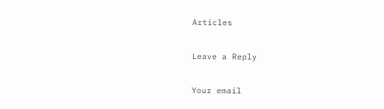Articles

Leave a Reply

Your email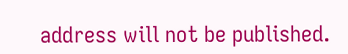address will not be published.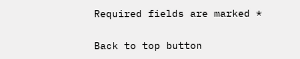Required fields are marked *

Back to top button